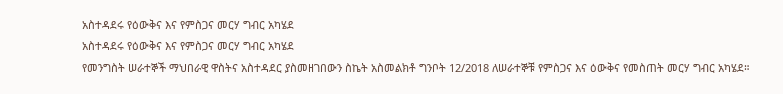አስተዳደሩ የዕውቅና እና የምስጋና መርሃ ግብር አካሄደ
አስተዳደሩ የዕውቅና እና የምስጋና መርሃ ግብር አካሄደ
የመንግስት ሠራተኞች ማህበራዊ ዋስትና አስተዳደር ያስመዘገበውን ስኬት አስመልክቶ ግንቦት 12/2018 ለሠራተኞቹ የምስጋና እና ዕውቅና የመስጠት መርሃ ግብር አካሄደ።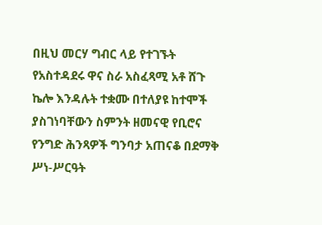በዚህ መርሃ ግብር ላይ የተገኙት የአስተዳደሩ ዋና ስራ አስፈጻሚ አቶ ሸጉ ኬሎ እንዳሉት ተቋሙ በተለያዩ ከተሞች ያስገነባቸውን ስምንት ዘመናዊ የቢሮና የንግድ ሕንጻዎች ግንባታ አጠናቆ በደማቅ ሥነ-ሥርዓት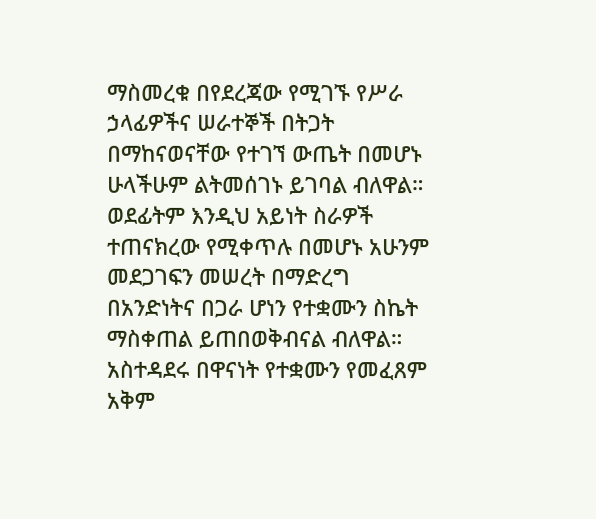ማስመረቁ በየደረጃው የሚገኙ የሥራ ኃላፊዎችና ሠራተኞች በትጋት በማከናወናቸው የተገኘ ውጤት በመሆኑ ሁላችሁም ልትመሰገኑ ይገባል ብለዋል።
ወደፊትም እንዲህ አይነት ስራዎች ተጠናክረው የሚቀጥሉ በመሆኑ አሁንም መደጋገፍን መሠረት በማድረግ በአንድነትና በጋራ ሆነን የተቋሙን ስኬት ማስቀጠል ይጠበወቅብናል ብለዋል።
አስተዳደሩ በዋናነት የተቋሙን የመፈጸም አቅም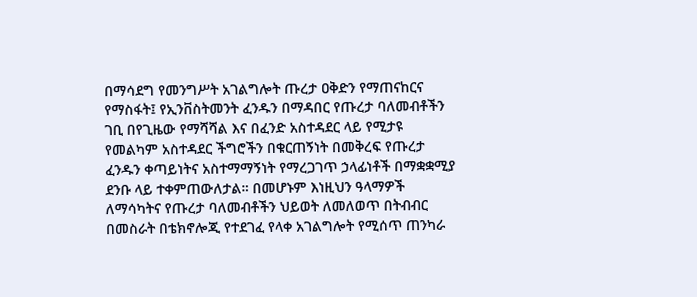በማሳደግ የመንግሥት አገልግሎት ጡረታ ዐቅድን የማጠናከርና የማስፋት፤ የኢንቨስትመንት ፈንዱን በማዳበር የጡረታ ባለመብቶችን ገቢ በየጊዜው የማሻሻል እና በፈንድ አስተዳደር ላይ የሚታዩ የመልካም አስተዳደር ችግሮችን በቁርጠኝነት በመቅረፍ የጡረታ ፈንዱን ቀጣይነትና አስተማማኝነት የማረጋገጥ ኃላፊነቶች በማቋቋሚያ ደንቡ ላይ ተቀምጠውለታል። በመሆኑም እነዚህን ዓላማዎች ለማሳካትና የጡረታ ባለመብቶችን ህይወት ለመለወጥ በትብብር በመስራት በቴክኖሎጂ የተደገፈ የላቀ አገልግሎት የሚሰጥ ጠንካራ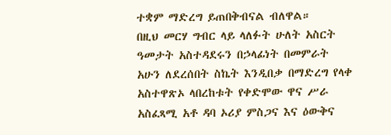ተቋም ማድረግ ይጠበቅብናል ብለዋል።
በዚህ መርሃ ግብር ላይ ላለፉት ሁለት አስርት ዓመታት አስተዳደሩን በኃላፊነት በመምራት አሁን ለደረሰበት ስኬት እንዲበቃ በማድረግ የላቀ አስተዋጽኦ ላበረከቱት የቀድሞው ዋና ሥራ አስፈጻሚ አቶ ዳባ ኦሪያ ምስጋና እና ዕውቅና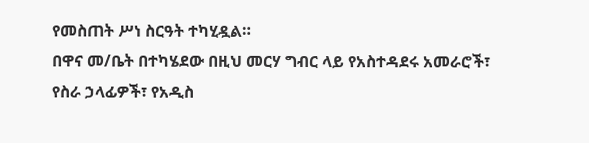የመስጠት ሥነ ስርዓት ተካሂዷል።
በዋና መ/ቤት በተካሄደው በዚህ መርሃ ግብር ላይ የአስተዳደሩ አመራሮች፣ የስራ ኃላፊዎች፣ የአዲስ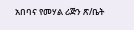አበባና የመሃል ሪጅን ጽ/ቤት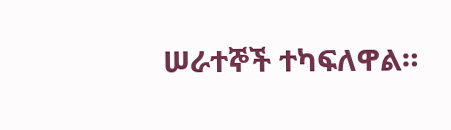ሠራተኞች ተካፍለዋል።